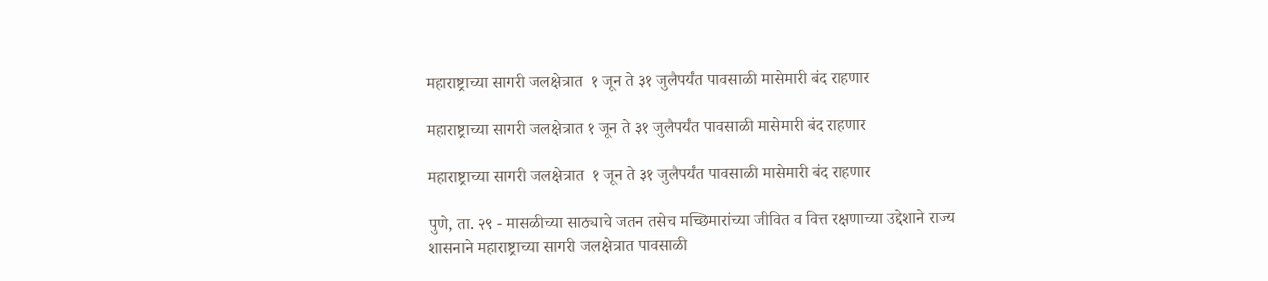महाराष्ट्राच्या सागरी जलक्षेत्रात  १ जून ते ३१ जुलैपर्यंत पावसाळी मासेमारी बंद राहणार

महाराष्ट्राच्या सागरी जलक्षेत्रात १ जून ते ३१ जुलैपर्यंत पावसाळी मासेमारी बंद राहणार

महाराष्ट्राच्या सागरी जलक्षेत्रात  १ जून ते ३१ जुलैपर्यंत पावसाळी मासेमारी बंद राहणार

पुणे, ता. २९ - मासळीच्या साठ्याचे जतन तसेच मच्छिमारांच्या जीवित व वित्त रक्षणाच्या उद्देशाने राज्य शासनाने महाराष्ट्राच्या सागरी जलक्षेत्रात पावसाळी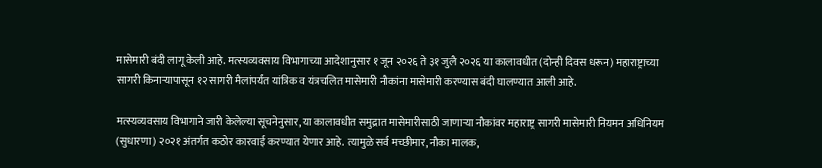मासेमारी बंदी लागू केली आहे. मत्स्यव्यवसाय विभागाच्या आदेशानुसार १ जून २०२६ ते ३१ जुलै २०२६ या कालावधीत (दोन्ही दिवस धरून) महाराष्ट्राच्या सागरी किनाऱ्यापासून १२ सागरी मैलांपर्यंत यांत्रिक व यंत्रचलित मासेमारी नौकांना मासेमारी करण्यास बंदी घालण्यात आली आहे.

मत्स्यव्यवसाय विभागाने जारी केलेल्या सूचनेनुसार, या कालावधीत समुद्रात मासेमारीसाठी जाणाऱ्या नौकांवर महाराष्ट्र सागरी मासेमारी नियमन अधिनियम (सुधारणा) २०२१ अंतर्गत कठोर कारवाई करण्यात येणार आहे. त्यामुळे सर्व मच्छीमार, नौका मालक,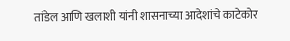तांडेल आणि खलाशी यांनी शासनाच्या आदेशांचे काटेकोर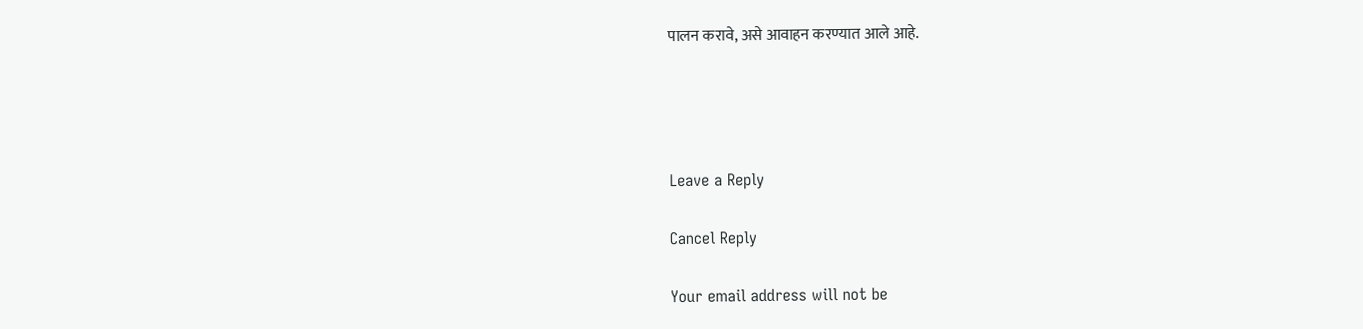पालन करावे, असे आवाहन करण्यात आले आहे.




Leave a Reply

Cancel Reply

Your email address will not be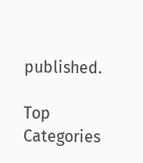published.

Top Categories